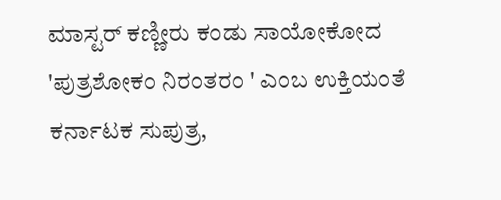ಮಾಸ್ಟರ್ ಕಣ್ಣೀರು ಕಂಡು ಸಾಯೋಕೋದ
'ಪುತ್ರಶೋಕಂ ನಿರಂತರಂ ' ಎಂಬ ಉಕ್ತಿಯಂತೆ ಕರ್ನಾಟಕ ಸುಪುತ್ರ,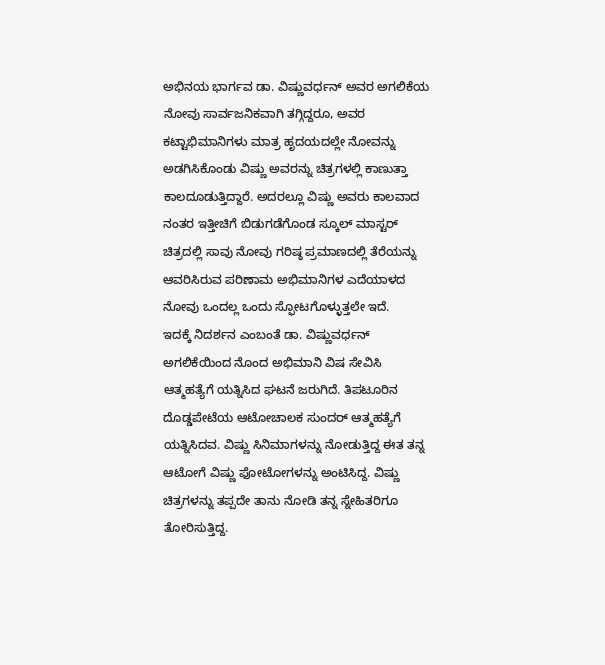ಅಭಿನಯ ಭಾರ್ಗವ ಡಾ. ವಿಷ್ಣುವರ್ಧನ್ ಅವರ ಅಗಲಿಕೆಯ ನೋವು ಸಾರ್ವಜನಿಕವಾಗಿ ತಗ್ಗಿದ್ದರೂ, ಅವರ ಕಟ್ಟಾಭಿಮಾನಿಗಳು ಮಾತ್ರ ಹೃದಯದಲ್ಲೇ ನೋವನ್ನು ಅಡಗಿಸಿಕೊಂಡು ವಿಷ್ಣು ಅವರನ್ನು ಚಿತ್ರಗಳಲ್ಲಿ ಕಾಣುತ್ತಾ ಕಾಲದೂಡುತ್ತಿದ್ದಾರೆ. ಅದರಲ್ಲೂ ವಿಷ್ಣು ಅವರು ಕಾಲವಾದ ನಂತರ ಇತ್ತೀಚಿಗೆ ಬಿಡುಗಡೆಗೊಂಡ ಸ್ಕೂಲ್ ಮಾಸ್ಟರ್ ಚಿತ್ರದಲ್ಲಿ ಸಾವು ನೋವು ಗರಿಷ್ಠ ಪ್ರಮಾಣದಲ್ಲಿ ತೆರೆಯನ್ನು ಆವರಿಸಿರುವ ಪರಿಣಾಮ ಅಭಿಮಾನಿಗಳ ಎದೆಯಾಳದ ನೋವು ಒಂದಲ್ಲ ಒಂದು ಸ್ಫೋಟಗೊಳ್ಳುತ್ತಲೇ ಇದೆ.
ಇದಕ್ಕೆ ನಿದರ್ಶನ ಎಂಬಂತೆ ಡಾ. ವಿಷ್ಣುವರ್ಧನ್ ಅಗಲಿಕೆಯಿಂದ ನೊಂದ ಅಭಿಮಾನಿ ವಿಷ ಸೇವಿಸಿ ಆತ್ಮಹತ್ಯೆಗೆ ಯತ್ನಿಸಿದ ಘಟನೆ ಜರುಗಿದೆ. ತಿಪಟೂರಿನ ದೊಡ್ಡಪೇಟೆಯ ಆಟೋಚಾಲಕ ಸುಂದರ್ ಆತ್ಮಹತ್ಯೆಗೆ ಯತ್ನಿಸಿದವ. ವಿಷ್ಣು ಸಿನಿಮಾಗಳನ್ನು ನೋಡುತ್ತಿದ್ದ ಈತ ತನ್ನ ಆಟೋಗೆ ವಿಷ್ಣು ಫೋಟೋಗಳನ್ನು ಅಂಟಿಸಿದ್ದ. ವಿಷ್ಣು ಚಿತ್ರಗಳನ್ನು ತಪ್ಪದೇ ತಾನು ನೋಡಿ ತನ್ನ ಸ್ನೇಹಿತರಿಗೂ ತೋರಿಸುತ್ತಿದ್ದ.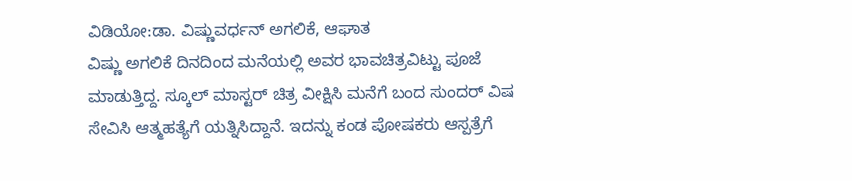ವಿಡಿಯೋ:ಡಾ. ವಿಷ್ಣುವರ್ಧನ್ ಅಗಲಿಕೆ, ಆಘಾತ
ವಿಷ್ಣು ಅಗಲಿಕೆ ದಿನದಿಂದ ಮನೆಯಲ್ಲಿ ಅವರ ಭಾವಚಿತ್ರವಿಟ್ಟು ಪೂಜೆ ಮಾಡುತ್ತಿದ್ದ. ಸ್ಕೂಲ್ ಮಾಸ್ಟರ್ ಚಿತ್ರ ವೀಕ್ಷಿಸಿ ಮನೆಗೆ ಬಂದ ಸುಂದರ್ ವಿಷ ಸೇವಿಸಿ ಆತ್ಮಹತ್ಯೆಗೆ ಯತ್ನಿಸಿದ್ದಾನೆ. ಇದನ್ನು ಕಂಡ ಪೋಷಕರು ಆಸ್ಪತ್ರೆಗೆ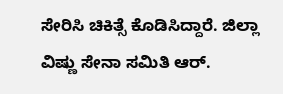ಸೇರಿಸಿ ಚಿಕಿತ್ಸೆ ಕೊಡಿಸಿದ್ದಾರೆ. ಜಿಲ್ಲಾ ವಿಷ್ಣು ಸೇನಾ ಸಮಿತಿ ಆರ್.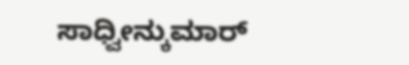ಸಾಧ್ವೀನ್ಕುಮಾರ್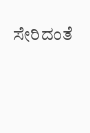ಸೇರಿದಂತೆ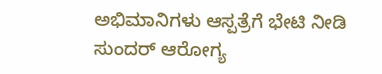ಅಭಿಮಾನಿಗಳು ಆಸ್ಪತ್ರೆಗೆ ಭೇಟಿ ನೀಡಿ ಸುಂದರ್ ಆರೋಗ್ಯ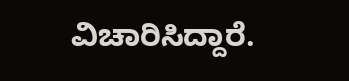ವಿಚಾರಿಸಿದ್ದಾರೆ.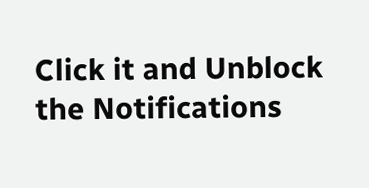Click it and Unblock the Notifications